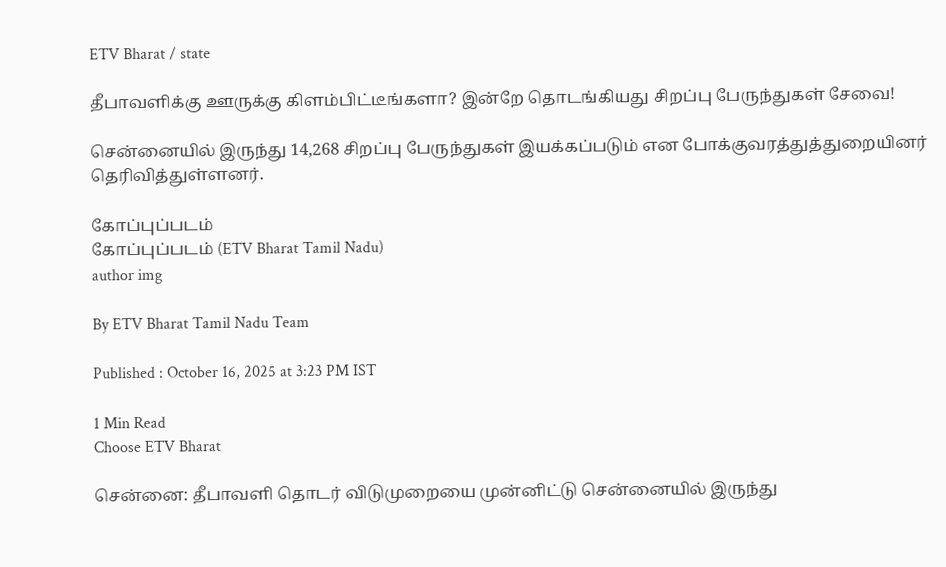ETV Bharat / state

தீபாவளிக்கு ஊருக்கு கிளம்பிட்டீங்களா? இன்றே தொடங்கியது சிறப்பு பேருந்துகள் சேவை!

சென்னையில் இருந்து 14,268 சிறப்பு பேருந்துகள் இயக்கப்படும் என போக்குவரத்துத்துறையினர் தெரிவித்துள்ளனர்.

கோப்புப்படம்
கோப்புப்படம் (ETV Bharat Tamil Nadu)
author img

By ETV Bharat Tamil Nadu Team

Published : October 16, 2025 at 3:23 PM IST

1 Min Read
Choose ETV Bharat

சென்னை: தீபாவளி தொடர் விடுமுறையை முன்னிட்டு சென்னையில் இருந்து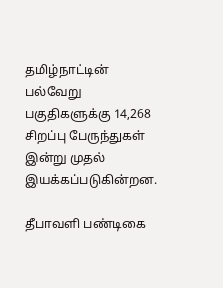தமிழ்நாட்டின் பல்வேறு பகுதிகளுக்கு 14,268 சிறப்பு பேருந்துகள் இன்று முதல் இயக்கப்படுகின்றன.

தீபாவளி பண்டிகை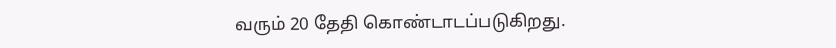வரும் 20 தேதி கொண்டாடப்படுகிறது.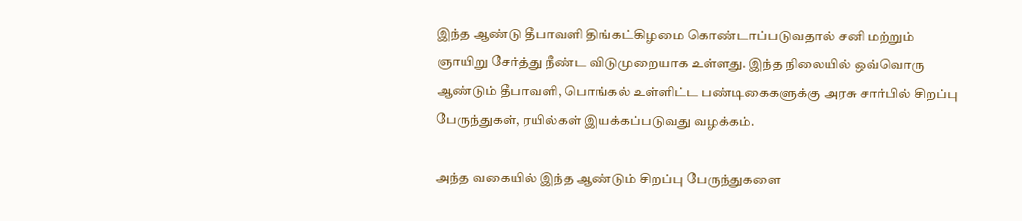இந்த ஆண்டு தீபாவளி திங்கட்கிழமை கொண்டாப்படுவதால் சனி மற்றும் ஞாயிறு சேர்த்து நீண்ட விடுமுறையாக உள்ளது. இந்த நிலையில் ஒவ்வொரு ஆண்டும் தீபாவளி, பொங்கல் உள்ளிட்ட பண்டிகைகளுக்கு அரசு சார்பில் சிறப்பு பேருந்துகள், ரயில்கள் இயக்கப்படுவது வழக்கம்.

அந்த வகையில் இந்த ஆண்டும் சிறப்பு பேருந்துகளை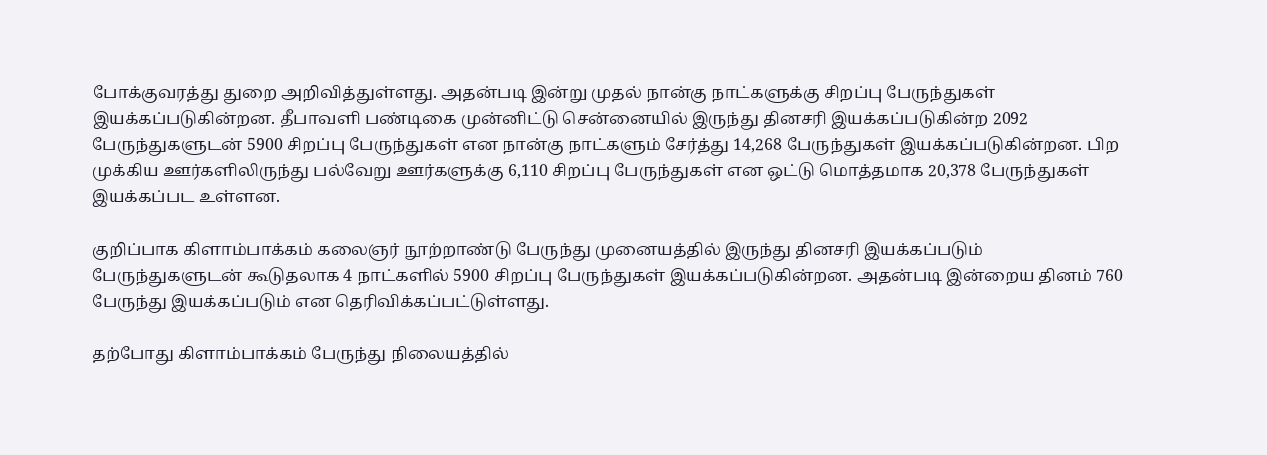போக்குவரத்து துறை அறிவித்துள்ளது. அதன்படி இன்று முதல் நான்கு நாட்களுக்கு சிறப்பு பேருந்துகள் இயக்கப்படுகின்றன. தீபாவளி பண்டிகை முன்னிட்டு சென்னையில் இருந்து தினசரி இயக்கப்படுகின்ற 2092 பேருந்துகளுடன் 5900 சிறப்பு பேருந்துகள் என நான்கு நாட்களும் சேர்த்து 14,268 பேருந்துகள் இயக்கப்படுகின்றன. பிற முக்கிய ஊர்களிலிருந்து பல்வேறு ஊர்களுக்கு 6,110 சிறப்பு பேருந்துகள் என ஒட்டு மொத்தமாக 20,378 பேருந்துகள் இயக்கப்பட உள்ளன.

குறிப்பாக கிளாம்பாக்கம் கலைஞர் நூற்றாண்டு பேருந்து முனையத்தில் இருந்து தினசரி இயக்கப்படும் பேருந்துகளுடன் கூடுதலாக 4 நாட்களில் 5900 சிறப்பு பேருந்துகள் இயக்கப்படுகின்றன. அதன்படி இன்றைய தினம் 760 பேருந்து இயக்கப்படும் என தெரிவிக்கப்பட்டுள்ளது.

தற்போது கிளாம்பாக்கம் பேருந்து நிலையத்தில்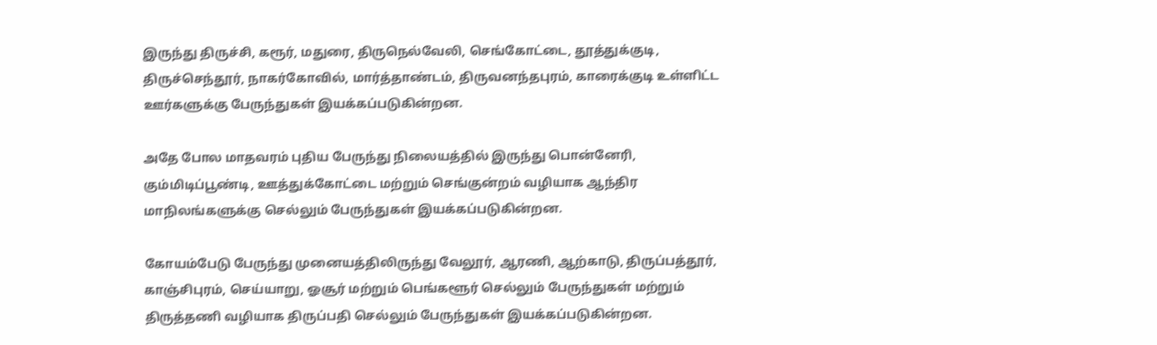இருந்து திருச்சி, கரூர், மதுரை, திருநெல்வேலி, செங்கோட்டை, தூத்துக்குடி, திருச்செந்தூர், நாகர்கோவில், மார்த்தாண்டம், திருவனந்தபுரம், காரைக்குடி உள்ளிட்ட ஊர்களுக்கு பேருந்துகள் இயக்கப்படுகின்றன.

அதே போல மாதவரம் புதிய பேருந்து நிலையத்தில் இருந்து பொன்னேரி, கும்மிடிப்பூண்டி, ஊத்துக்கோட்டை மற்றும் செங்குன்றம் வழியாக ஆந்திர மாநிலங்களுக்கு செல்லும் பேருந்துகள் இயக்கப்படுகின்றன.

கோயம்பேடு பேருந்து முனையத்திலிருந்து வேலூர், ஆரணி, ஆற்காடு, திருப்பத்தூர், காஞ்சிபுரம், செய்யாறு, ஓசூர் மற்றும் பெங்களூர் செல்லும் பேருந்துகள் மற்றும் திருத்தணி வழியாக திருப்பதி செல்லும் பேருந்துகள் இயக்கப்படுகின்றன.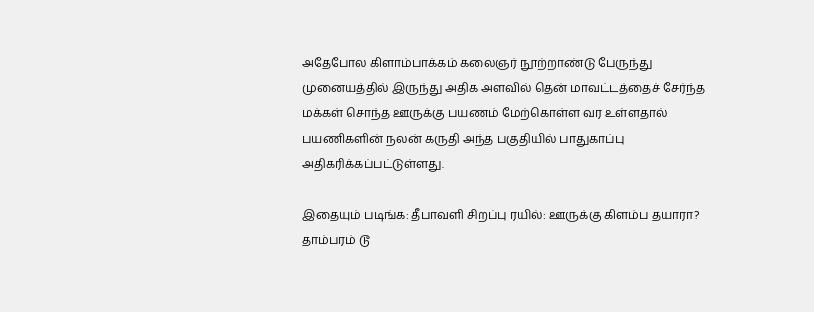அதேபோல கிளாம்பாக்கம் கலைஞர் நூற்றாண்டு பேருந்து முனையத்தில் இருந்து அதிக அளவில் தென் மாவட்டத்தைச் சேர்ந்த மக்கள் சொந்த ஊருக்கு பயணம் மேற்கொள்ள வர உள்ளதால் பயணிகளின் நலன் கருதி அந்த பகுதியில் பாதுகாப்பு அதிகரிக்கப்பட்டுள்ளது.

இதையும் படிங்க: தீபாவளி சிறப்பு ரயில்: ஊருக்கு கிளம்ப தயாரா? தாம்பரம் டூ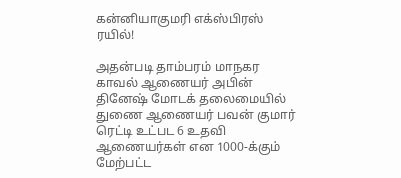கன்னியாகுமரி எக்ஸ்பிரஸ் ரயில்!

அதன்படி தாம்பரம் மாநகர காவல் ஆணையர் அபின் தினேஷ் மோடக் தலைமையில் துணை ஆணையர் பவன் குமார் ரெட்டி உட்பட 6 உதவி ஆணையர்கள் என 1000-க்கும் மேற்பட்ட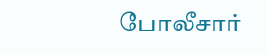போலீசார்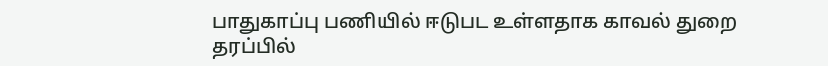பாதுகாப்பு பணியில் ஈடுபட உள்ளதாக காவல் துறை தரப்பில்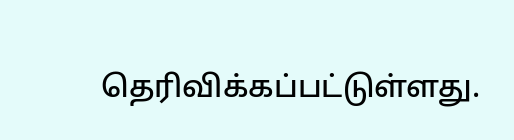தெரிவிக்கப்பட்டுள்ளது.